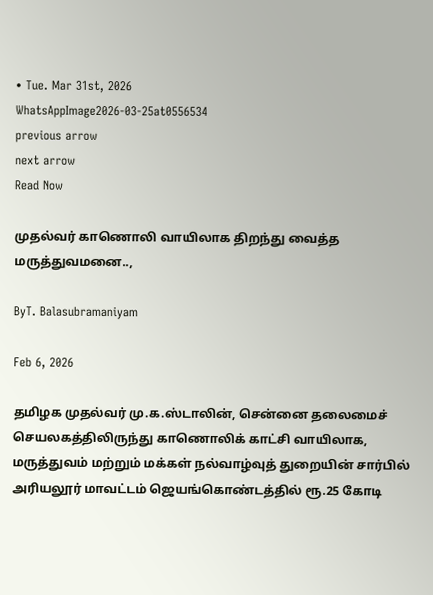• Tue. Mar 31st, 2026
WhatsAppImage2026-03-25at0556534
previous arrow
next arrow
Read Now

முதல்வர் காணொலி வாயிலாக திறந்து வைத்த மருத்துவமனை..,

ByT. Balasubramaniyam

Feb 6, 2026

தமிழக முதல்வர் மு.க.ஸ்டாலின், சென்னை தலைமைச் செயலகத்திலிருந்து காணொலிக் காட்சி வாயிலாக, மருத்துவம் மற்றும் மக்கள் நல்வாழ்வுத் துறையின் சார்பில் அரியலூர் மாவட்டம் ஜெயங்கொண்டத்தில் ரூ.25 கோடி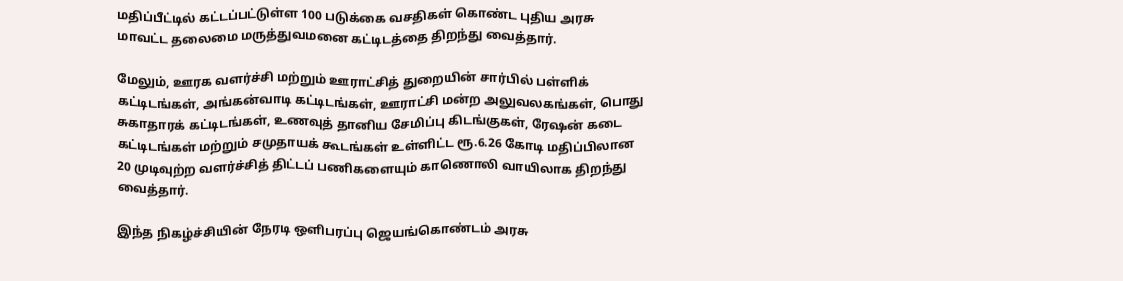மதிப்பீட்டில் கட்டப்பட்டுள்ள 100 படுக்கை வசதிகள் கொண்ட புதிய அரசு மாவட்ட தலைமை மருத்துவமனை கட்டிடத்தை திறந்து வைத்தார்.

மேலும், ஊரக வளர்ச்சி மற்றும் ஊராட்சித் துறையின் சார்பில் பள்ளிக் கட்டிடங்கள், அங்கன்வாடி கட்டிடங்கள், ஊராட்சி மன்ற அலுவலகங்கள், பொது சுகாதாரக் கட்டிடங்கள், உணவுத் தானிய சேமிப்பு கிடங்குகள், ரேஷன் கடை கட்டிடங்கள் மற்றும் சமுதாயக் கூடங்கள் உள்ளிட்ட ரூ.6.26 கோடி மதிப்பிலான 20 முடிவுற்ற வளர்ச்சித் திட்டப் பணிகளையும் காணொலி வாயிலாக திறந்து வைத்தார்.

இந்த நிகழ்ச்சியின் நேரடி ஒளிபரப்பு ஜெயங்கொண்டம் அரசு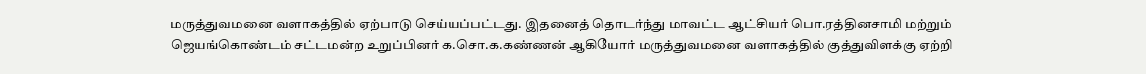மருத்துவமனை வளாகத்தில் ஏற்பாடு செய்யப்பட்டது. இதனைத் தொடர்ந்து மாவட்ட ஆட்சியர் பொ.ரத்தினசாமி மற்றும் ஜெயங்கொண்டம் சட்டமன்ற உறுப்பினர் க.சொ.க.கண்ணன் ஆகியோர் மருத்துவமனை வளாகத்தில் குத்துவிளக்கு ஏற்றி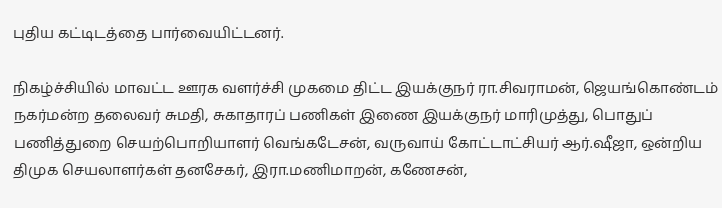புதிய கட்டிடத்தை பார்வையிட்டனர்.

நிகழ்ச்சியில் மாவட்ட ஊரக வளர்ச்சி முகமை திட்ட இயக்குநர் ரா.சிவராமன், ஜெயங்கொண்டம் நகர்மன்ற தலைவர் சுமதி, சுகாதாரப் பணிகள் இணை இயக்குநர் மாரிமுத்து, பொதுப் பணித்துறை செயற்பொறியாளர் வெங்கடேசன், வருவாய் கோட்டாட்சியர் ஆர்.ஷீஜா, ஒன்றிய திமுக செயலாளர்கள் தனசேகர், இரா.மணிமாறன், கணேசன்,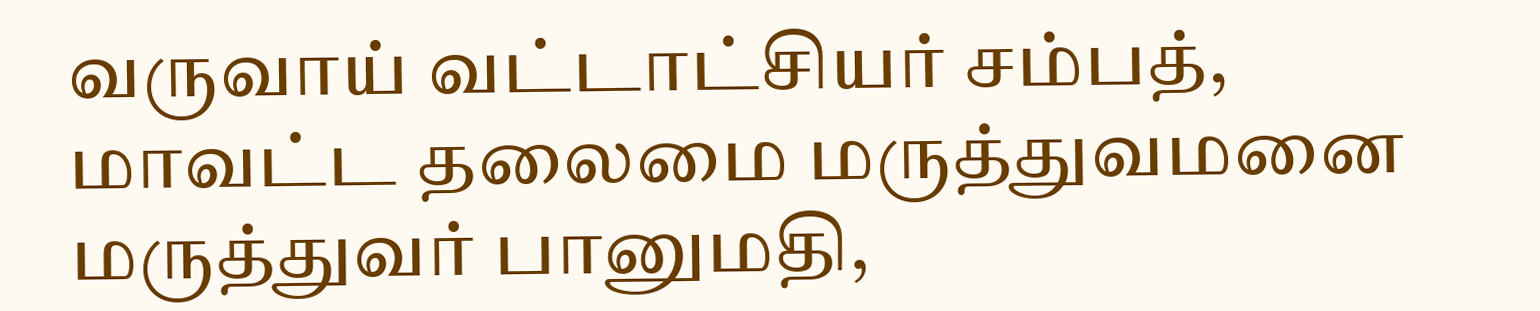வருவாய் வட்டாட்சியர் சம்பத், மாவட்ட தலைமை மருத்துவமனை மருத்துவர் பானுமதி,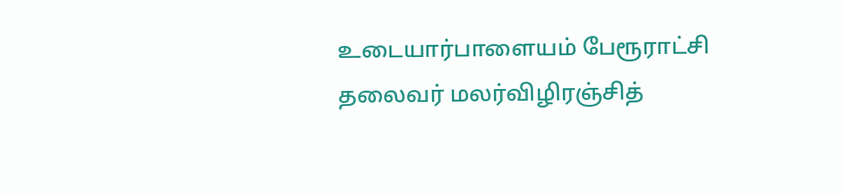உடையார்பாளையம் பேரூராட்சி தலைவர் மலர்விழிரஞ்சித்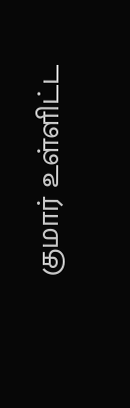குமார் உள்ளிட்ட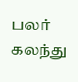பலர் கலந்து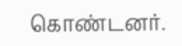கொண்டனர்.